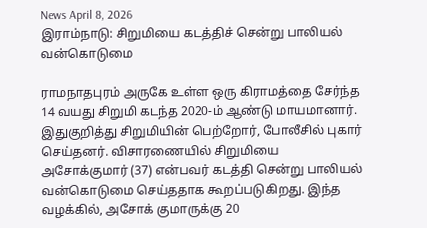News April 8, 2026
இராம்நாடு: சிறுமியை கடத்திச் சென்று பாலியல் வன்கொடுமை

ராமநாதபுரம் அருகே உள்ள ஒரு கிராமத்தை சேர்ந்த 14 வயது சிறுமி கடந்த 2020-ம் ஆண்டு மாயமானார். இதுகுறித்து சிறுமியின் பெற்றோர், போலீசில் புகார் செய்தனர். விசாரணையில் சிறுமியை அசோக்குமார் (37) என்பவர் கடத்தி சென்று பாலியல் வன்கொடுமை செய்ததாக கூறப்படுகிறது. இந்த வழக்கில், அசோக் குமாருக்கு 20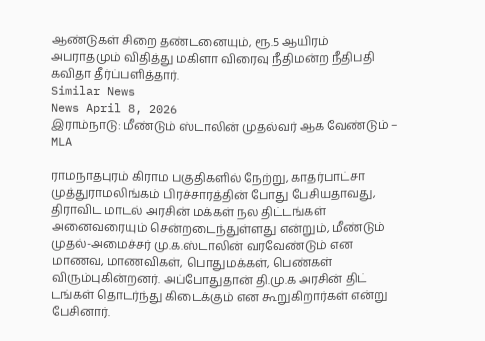ஆண்டுகள் சிறை தண்டனையும், ரூ.5 ஆயிரம் அபராதமும் விதித்து மகிளா விரைவு நீதிமன்ற நீதிபதி கவிதா தீர்ப்பளித்தார்.
Similar News
News April 8, 2026
இராம்நாடு: மீண்டும் ஸ்டாலின் முதல்வர் ஆக வேண்டும் – MLA

ராமநாதபுரம் கிராம பகுதிகளில் நேற்று, காதர்பாட்சா முத்துராமலிங்கம் பிரச்சாரத்தின் போது பேசியதாவது, திராவிட மாடல் அரசின் மக்கள் நல திட்டங்கள் அனைவரையும் சென்றடைந்துள்ளது என்றும், மீண்டும் முதல்-அமைச்சர் மு.க.ஸ்டாலின் வரவேண்டும் என மாணவ, மாணவிகள், பொதுமக்கள், பெண்கள் விரும்புகின்றனர். அப்போதுதான் தி.மு.க அரசின் திட் டங்கள் தொடர்ந்து கிடைக்கும் என கூறுகிறார்கள் என்று பேசினார்.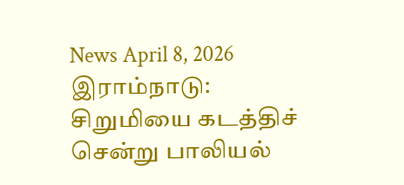News April 8, 2026
இராம்நாடு: சிறுமியை கடத்திச் சென்று பாலியல்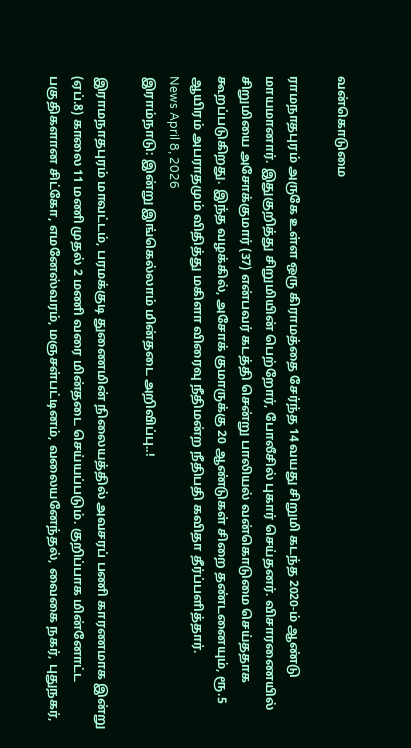வன்கொடுமை

ராமநாதபுரம் அருகே உள்ள ஒரு கிராமத்தை சேர்ந்த 14 வயது சிறுமி கடந்த 2020-ம் ஆண்டு மாயமானார். இதுகுறித்து சிறுமியின் பெற்றோர், போலீசில் புகார் செய்தனர். விசாரணையில் சிறுமியை அசோக்குமார் (37) என்பவர் கடத்தி சென்று பாலியல் வன்கொடுமை செய்ததாக கூறப்படுகிறது. இந்த வழக்கில், அசோக் குமாருக்கு 20 ஆண்டுகள் சிறை தண்டனையும், ரூ.5 ஆயிரம் அபராதமும் விதித்து மகிளா விரைவு நீதிமன்ற நீதிபதி கவிதா தீர்ப்பளித்தார்.
News April 8, 2026
இராம்நாடு: இன்று இங்கெல்லாம் மின்தடை அறிவிப்பு..!

இராமநாதபுரம் மாவட்டம், பரமக்குடி துணைமின் நிலையத்தில் அவசரப் பணி காரணமாக இன்று (ஏப்.8) காலை 11 மணி முதல் 2 மணி வரை மின்தடை செய்யப்படும். குறிப்பாக மின்னோட்ட பகுதிகளான சிட்கோ, எமனேஸ்வரம், மஞசள்பட்டினம், வலையனேந்தல், வைகை நகர், புதுநகர்,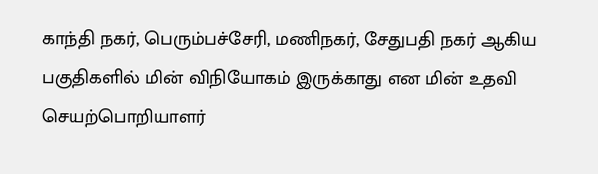காந்தி நகர், பெரும்பச்சேரி, மணிநகர், சேதுபதி நகர் ஆகிய பகுதிகளில் மின் விநியோகம் இருக்காது என மின் உதவி செயற்பொறியாளர்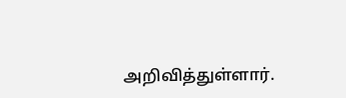அறிவித்துள்ளார்.